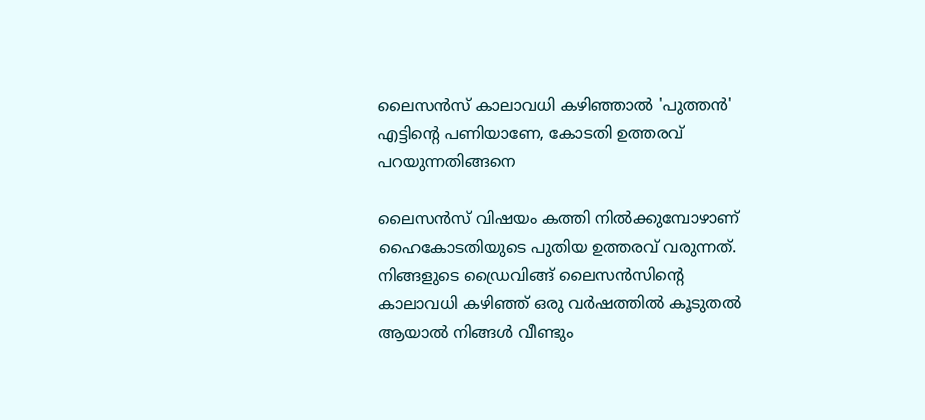ലൈസൻസ് കാലാവധി കഴിഞ്ഞാൽ 'പുത്തൻ' എട്ടിൻ്റെ പണിയാണേ, കോടതി ഉത്തരവ് പറയുന്നതിങ്ങനെ

ലൈസൻസ് വിഷയം കത്തി നിൽക്കുമ്പോഴാണ് ഹൈകോടതിയുടെ പുതിയ ഉത്തരവ് വരുന്നത്. നിങ്ങളുടെ ഡ്രൈവിങ്ങ് ലൈസൻസിൻ്റെ കാലാവധി കഴിഞ്ഞ് ഒരു വർഷത്തിൽ കൂടുതൽ ആയാൽ നിങ്ങൾ വീണ്ടും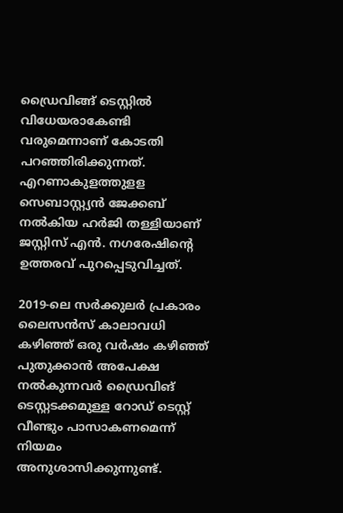ഡ്രൈവിങ്ങ് ടെസ്റ്റിൽ വിധേയരാകേണ്ടി വരുമെന്നാണ് കോടതി പറഞ്ഞിരിക്കുന്നത്. എറണാകുളത്തുളള സെബാസ്റ്റ്യന്‍ ജേക്കബ് നല്‍കിയ ഹര്‍ജി തള്ളിയാണ് ജസ്റ്റിസ് എന്‍. നഗരേഷിന്റെ ഉത്തരവ് പുറപ്പെടുവിച്ചത്.

2019-ലെ സര്‍ക്കുലര്‍ പ്രകാരം ലൈസന്‍സ് കാലാവധി കഴിഞ്ഞ് ഒരു വര്‍ഷം കഴിഞ്ഞ് പുതുക്കാന്‍ അപേക്ഷ നല്‍കുന്നവര്‍ ഡ്രൈവിങ് ടെസ്റ്റടക്കമുള്ള റോഡ് ടെസ്റ്റ് വീണ്ടും പാസാകണമെന്ന് നിയമം അനുശാസിക്കുന്നുണ്ട്.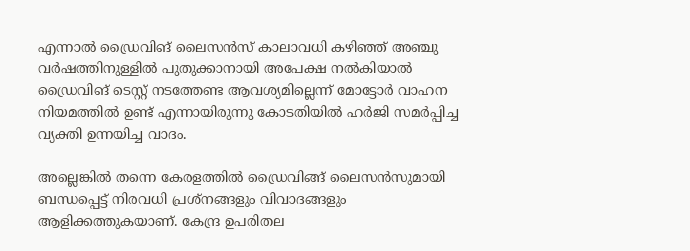എന്നാല്‍ ഡ്രൈവിങ് ലൈസന്‍സ് കാലാവധി കഴിഞ്ഞ് അഞ്ചു വര്‍ഷത്തിനുള്ളില്‍ പുതുക്കാനായി അപേക്ഷ നല്‍കിയാല്‍ ഡ്രൈവിങ് ടെസ്റ്റ് നടത്തേണ്ട ആവശ്യമില്ലെന്ന് മോട്ടോർ വാഹന നിയമത്തിൽ ഉണ്ട് എന്നായിരുന്നു കോടതിയിൽ ഹർജി സമർപ്പിച്ച വ്യക്തി ഉന്നയിച്ച വാദം.

അല്ലെങ്കിൽ തന്നെ കേരളത്തിൽ ഡ്രൈവിങ്ങ് ലൈസൻസുമായി ബന്ധപ്പെട്ട് നിരവധി പ്രശ്നങ്ങളും വിവാദങ്ങളും ആളിക്കത്തുകയാണ്. കേന്ദ്ര ഉപരിതല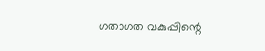ഗതാഗത വകുപ്പിന്റെ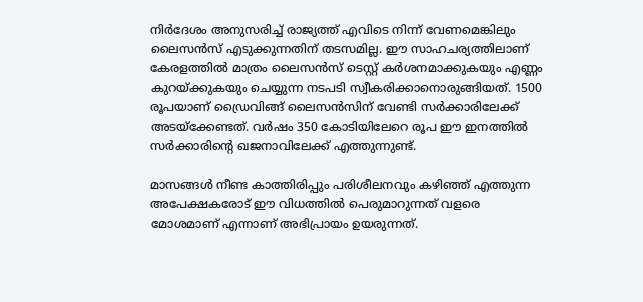നിര്‍ദേശം അനുസരിച്ച് രാജ്യത്ത് എവിടെ നിന്ന് വേണമെങ്കിലും ലൈസന്‍സ് എടുക്കുന്നതിന് തടസമില്ല. ഈ സാഹചര്യത്തിലാണ് കേരളത്തില്‍ മാത്രം ലൈസന്‍സ് ടെസ്റ്റ് കര്‍ശനമാക്കുകയും എണ്ണം കുറയ്ക്കുകയും ചെയ്യുന്ന നടപടി സ്വീകരിക്കാനൊരുങ്ങിയത്. 1500 രൂപയാണ് ഡ്രൈവിങ്ങ് ലൈസൻസിന് വേണ്ടി സർക്കാരിലേക്ക് അടയ്ക്കേണ്ടത്. വർഷം 350 കോടിയിലേറെ രൂപ ഈ ഇനത്തിൽ സർക്കാരിൻ്റെ ഖജനാവിലേക്ക് എത്തുന്നുണ്ട്.

മാസങ്ങൾ നീണ്ട കാത്തിരിപ്പും പരിശീലനവും കഴിഞ്ഞ് എത്തുന്ന അപേക്ഷകരോട് ഈ വിധത്തിൽ പെരുമാറുന്നത് വളരെ മോശമാണ് എന്നാണ് അഭിപ്രായം ഉയരുന്നത്.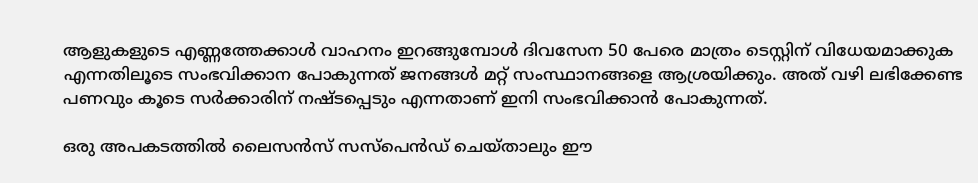ആളുകളുടെ എണ്ണത്തേക്കാൾ വാഹനം ഇറങ്ങുമ്പോൾ ദിവസേന 50 പേരെ മാത്രം ടെസ്റ്റിന് വിധേയമാക്കുക എന്നതിലൂടെ സംഭവിക്കാന പോകുന്നത് ജനങ്ങൾ മറ്റ് സംസ്ഥാനങ്ങളെ ആശ്രയിക്കും. അത് വഴി ലഭിക്കേണ്ട പണവും കൂടെ സർക്കാരിന് നഷ്ടപ്പെടും എന്നതാണ് ഇനി സംഭവിക്കാൻ പോകുന്നത്.

ഒരു അപകടത്തിൽ ലൈസൻസ് സസ്പെൻഡ് ചെയ്താലും ഈ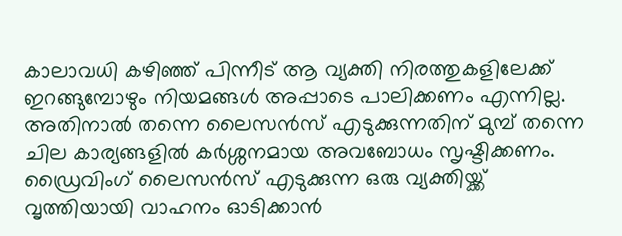കാലാവധി കഴിഞ്ഞ് പിന്നീട് ആ വ്യക്തി നിരത്തുകളിലേക്ക് ഇറങ്ങുമ്പോഴും നിയമങ്ങൾ അപ്പാടെ പാലിക്കണം എന്നില്ല. അതിനാൽ തന്നെ ലൈസൻസ് എടുക്കുന്നതിന് മുമ്പ് തന്നെ ചില കാര്യങ്ങളിൽ കർശ്ശനമായ അവബോധം സൃഷ്ടിക്കണം. ഡ്രൈവിംഗ് ലൈസൻസ് എടുക്കുന്ന ഒരു വ്യക്തിയ്ക്ക് വൃത്തിയായി വാഹനം ഓടിക്കാൻ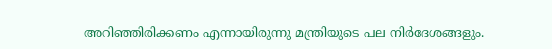അറിഞ്ഞിരിക്കണം എന്നായിരുന്നു മന്ത്രിയുടെ പല നിർദേശങ്ങളും.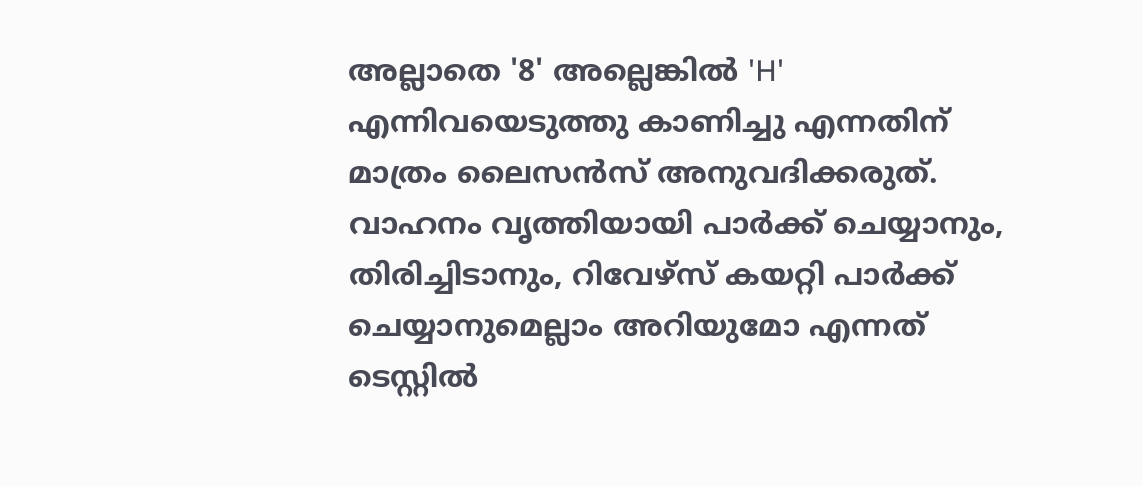അല്ലാതെ '8' അല്ലെങ്കിൽ 'H' എന്നിവയെടുത്തു കാണിച്ചു എന്നതിന് മാത്രം ലൈസൻസ് അനുവദിക്കരുത്. വാഹനം വൃത്തിയായി പാർക്ക് ചെയ്യാനും, തിരിച്ചിടാനും, റിവേഴ്സ് കയറ്റി പാർക്ക് ചെയ്യാനുമെല്ലാം അറിയുമോ എന്നത് ടെസ്റ്റിൽ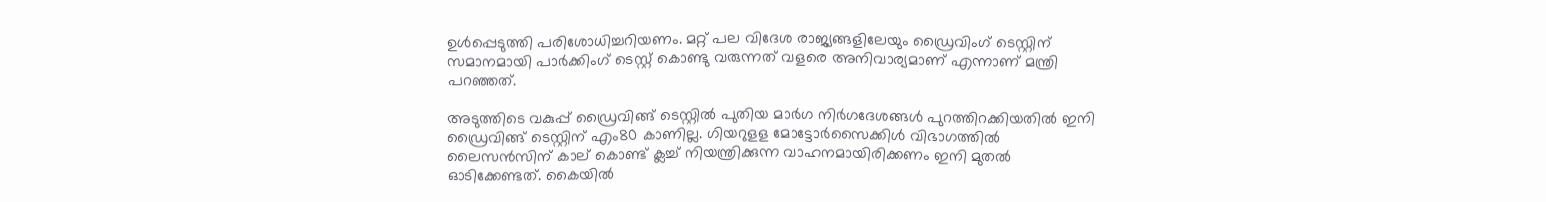ഉൾപ്പെടുത്തി പരിശോധിച്ചറിയണം. മറ്റ് പല വിദേശ രാജ്യങ്ങളിലേയും ഡ്രൈവിംഗ് ടെസ്റ്റിന് സമാനമായി പാർക്കിംഗ് ടെസ്റ്റ് കൊണ്ടു വരുന്നത് വളരെ അനിവാര്യമാണ് എന്നാണ് മന്ത്രി പറഞ്ഞത്.

അടുത്തിടെ വകുപ്പ് ഡ്രൈവിങ്ങ് ടെസ്റ്റിൽ പുതിയ മാർഗ നിർഗദേശങ്ങൾ പുറത്തിറക്കിയതിൽ ഇനി ഡ്രൈവിങ്ങ് ടെസ്റ്റിന് എം80 കാണില്ല. ഗിയറുളള മോട്ടോർസൈക്കിൾ വിഭാഗത്തിൽ ലൈസൻസിന് കാല് കൊണ്ട് ക്ലച്ച് നിയന്ത്രിക്കുന്ന വാഹനമായിരിക്കണം ഇനി മുതൽ ഓടിക്കേണ്ടത്. കൈയിൽ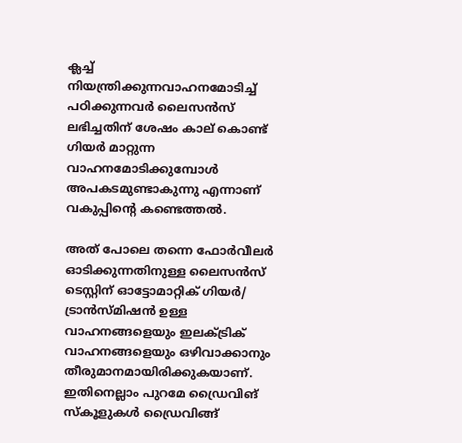ക്ലച്ച് നിയന്ത്രിക്കുന്നവാഹനമോടിച്ച് പഠിക്കുന്നവർ ലൈസൻസ് ലഭിച്ചതിന് ശേഷം കാല് കൊണ്ട് ഗിയർ മാറ്റുന്ന വാഹനമോടിക്കുമ്പോൾ അപകടമുണ്ടാകുന്നു എന്നാണ് വകുപ്പിൻ്റെ കണ്ടെത്തൽ.

അത് പോലെ തന്നെ ഫോർവീലർ ഓടിക്കുന്നതിനുള്ള ലൈസന്‍സ് ടെസ്റ്റിന് ഓട്ടോമാറ്റിക് ഗിയര്‍/ ട്രാന്‍സ്മിഷന്‍ ഉള്ള വാഹനങ്ങളെയും ഇലക്ട്രിക് വാഹനങ്ങളെയും ഒഴിവാക്കാനും തീരുമാനമായിരിക്കുകയാണ്. ഇതിനെല്ലാം പുറമേ ഡ്രൈവിങ് സ്‌കൂളുകള്‍ ഡ്രൈവിങ്ങ്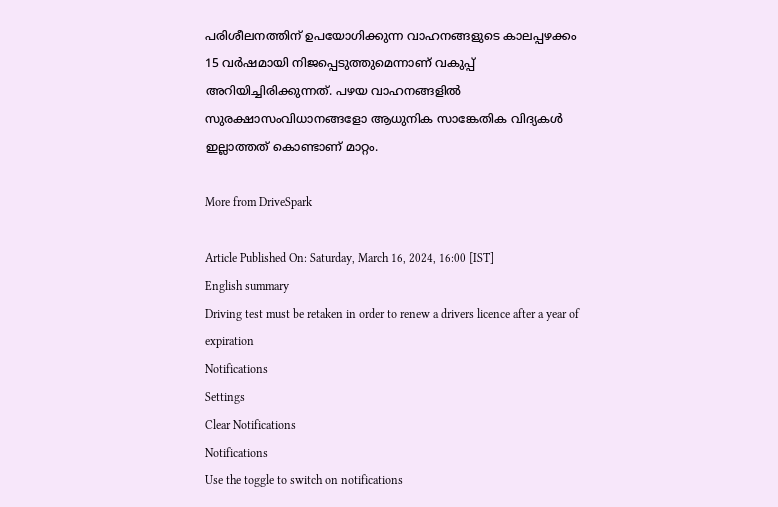പരിശീലനത്തിന് ഉപയോഗിക്കുന്ന വാഹനങ്ങളുടെ കാലപ്പഴക്കം 15 വര്‍ഷമായി നിജപ്പെടുത്തുമെന്നാണ് വകുപ്പ് അറിയിച്ചിരിക്കുന്നത്. പഴയ വാഹനങ്ങളിൽ സുരക്ഷാസംവിധാനങ്ങളോ ആധുനിക സാങ്കേതിക വിദ്യകള്‍ ഇല്ലാത്തത് കൊണ്ടാണ് മാറ്റം.

More from DriveSpark

Article Published On: Saturday, March 16, 2024, 16:00 [IST]
English summary
Driving test must be retaken in order to renew a drivers licence after a year of expiration
Notifications
Settings
Clear Notifications
Notifications
Use the toggle to switch on notifications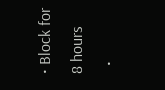• Block for 8 hours
  •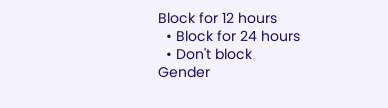Block for 12 hours
  • Block for 24 hours
  • Don't block
Gender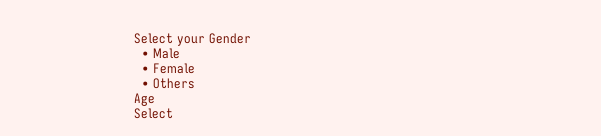Select your Gender
  • Male
  • Female
  • Others
Age
Select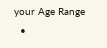your Age Range
  •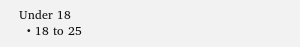Under 18
  • 18 to 25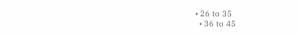• 26 to 35
  • 36 to 45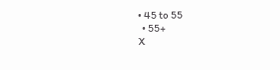• 45 to 55
  • 55+
X